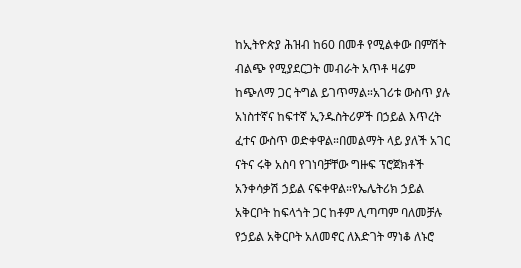ከኢትዮጵያ ሕዝብ ከ60 በመቶ የሚልቀው በምሽት ብልጭ የሚያደርጋት መብራት አጥቶ ዛሬም ከጭለማ ጋር ትግል ይገጥማል።አገሪቱ ውስጥ ያሉ አነስተኛና ከፍተኛ ኢንዱስትሪዎች በኃይል እጥረት ፈተና ውስጥ ወድቀዋል።በመልማት ላይ ያለች አገር ናትና ሩቅ አስባ የገነባቻቸው ግዙፍ ፕሮጀክቶች አንቀሳቃሽ ኃይል ናፍቀዋል።የኤሌትሪክ ኃይል አቅርቦት ከፍላጎት ጋር ከቶም ሊጣጣም ባለመቻሉ የኃይል አቅርቦት አለመኖር ለእድገት ማነቆ ለኑሮ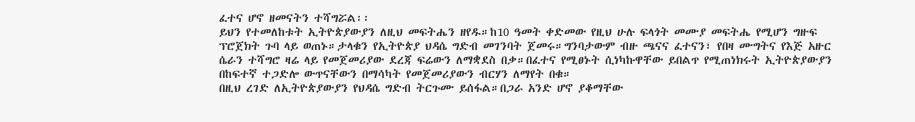ፈተና ሆኖ ዘመናትን ተሻግሯል፡፡
ይህን የተመለከቱት ኢትዮጵያውያን ለዚህ መፍትሔን ዘየዱ።ከ10 ዓመት ቀድመው የዚህ ሁሉ ፍላጎት መሙያ መፍትሔ የሚሆን ግዙፍ ፕሮጀክት ጉባ ላይ ወጠኑ።ታላቁን የኢትዮጵያ ህዳሴ ግድብ መገንባት ጀመሩ።ግንባታውም ብዙ ጫናና ፈተናን፣ የበዛ ሙግትና የእጅ አዙር ሴራን ተሻግሮ ዛሬ ላይ የመጀመሪያው ደረጃ ፍሬውን ለማቋደስ በቃ።በፈተና የሚፀኑት ሲነካኩዋቸው ይበልጥ የሚጠነክሩት ኢትዮጵያውያን በከፍተኛ ተጋድሎ ውጥናቸውን በማሳካት የመጀመሪያውን ብርሃን ለማየት በቁ።
በዚህ ረገድ ለኢትዮጵያውያን የህዳሴ ግድብ ትርጉሙ ይሰፋል።በጋራ አንድ ሆኖ ያቆማቸው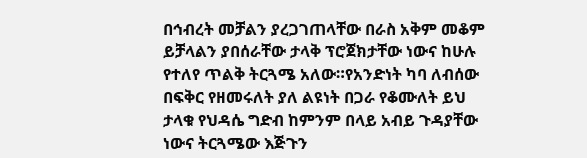በኅብረት መቻልን ያረጋገጠላቸው በራስ አቅም መቆም ይቻላልን ያበሰራቸው ታላቅ ፕሮጀክታቸው ነውና ከሁሉ የተለየ ጥልቅ ትርጓሜ አለው።የአንድነት ካባ ለብሰው በፍቅር የዘመሩለት ያለ ልዩነት በጋራ የቆሙለት ይህ ታላቁ የህዳሴ ግድብ ከምንም በላይ አብይ ጉዳያቸው ነውና ትርጓሜው እጅጉን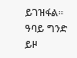ይገዝፋል።
ዓባይ ግንድ ይዞ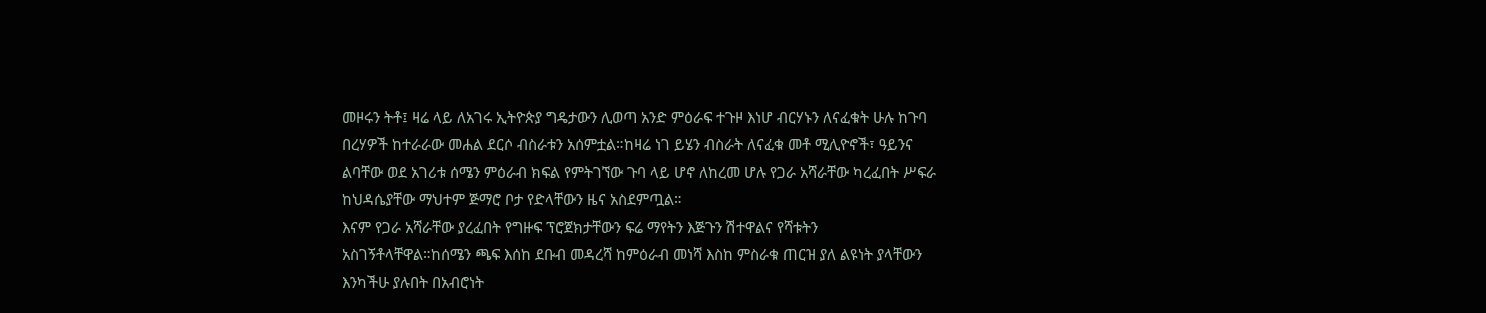መዞሩን ትቶ፤ ዛሬ ላይ ለአገሩ ኢትዮጵያ ግዴታውን ሊወጣ አንድ ምዕራፍ ተጉዞ እነሆ ብርሃኑን ለናፈቁት ሁሉ ከጉባ በረሃዎች ከተራራው መሐል ደርሶ ብስራቱን አሰምቷል።ከዛሬ ነገ ይሄን ብስራት ለናፈቁ መቶ ሚሊዮኖች፣ ዓይንና ልባቸው ወደ አገሪቱ ሰሜን ምዕራብ ክፍል የምትገኘው ጉባ ላይ ሆኖ ለከረመ ሆሉ የጋራ አሻራቸው ካረፈበት ሥፍራ ከህዳሴያቸው ማህተም ጅማሮ ቦታ የድላቸውን ዜና አስደምጧል።
እናም የጋራ አሻራቸው ያረፈበት የግዙፍ ፕሮጀክታቸውን ፍሬ ማየትን እጅጉን ሽተዋልና የሻቱትን አስገኝቶላቸዋል።ከሰሜን ጫፍ እሰከ ደቡብ መዳረሻ ከምዕራብ መነሻ እስከ ምስራቁ ጠርዝ ያለ ልዩነት ያላቸውን እንካችሁ ያሉበት በአብሮነት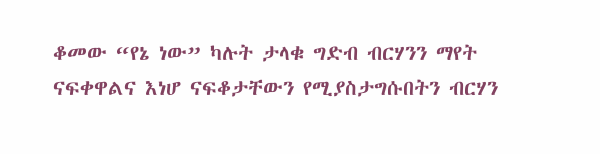ቆመው “የኔ ነው” ካሉት ታላቁ ግድብ ብርሃንን ማየት ናፍቀዋልና እነሆ ናፍቆታቸውን የሚያስታግሱበትን ብርሃን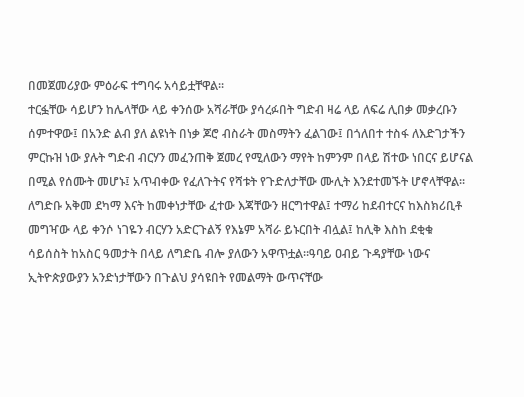በመጀመሪያው ምዕራፍ ተግባሩ አሳይቷቸዋል፡፡
ተርፏቸው ሳይሆን ከሌላቸው ላይ ቀንሰው አሻራቸው ያሳረፉበት ግድብ ዛሬ ላይ ለፍሬ ሊበቃ መቃረቡን ሰምተዋው፤ በአንድ ልብ ያለ ልዩነት በነቃ ጆሮ ብስራት መስማትን ፈልገው፤ በጎለበተ ተስፋ ለእድገታችን ምርኩዝ ነው ያሉት ግድብ ብርሃን መፈንጠቅ ጀመረ የሚለውን ማየት ከምንም በላይ ሽተው ነበርና ይሆናል በሚል የሰሙት መሆኑ፤ አጥብቀው የፈለጉትና የሻቱት የጉድለታቸው ሙሊት እንደተመኙት ሆኖላቸዋል፡፡
ለግድቡ አቅመ ደካማ እናት ከመቀነታቸው ፈተው እጃቸውን ዘርግተዋል፤ ተማሪ ከደብተርና ከእስክሪቢቶ መግዣው ላይ ቀንሶ ነገዬን ብርሃን አድርጉልኝ የእኔም አሻራ ይኑርበት ብሏል፤ ከሊቅ እስከ ደቂቁ ሳይሰስት ከአስር ዓመታት በላይ ለግድቤ ብሎ ያለውን አዋጥቷል።ዓባይ ዐብይ ጉዳያቸው ነውና ኢትዮጵያውያን አንድነታቸውን በጉልህ ያሳዩበት የመልማት ውጥናቸው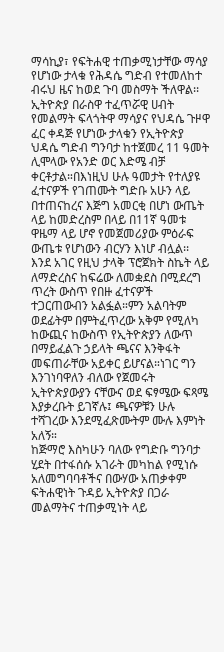ማሳኪያ፣ የፍትሐዊ ተጠቃሚነታቸው ማሳያ የሆነው ታላቁ የሕዳሴ ግድብ የተመለከተ ብሩህ ዜና ከወደ ጉባ መስማት ችለዋል፡፡
ኢትዮጵያ በራስዋ ተፈጥሯዊ ሀብት የመልማት ፍላጎትዋ ማሳያና የህዳሴ ጉዞዋ ፈር ቀዳጅ የሆነው ታላቁን የኢትዮጵያ ህዳሴ ግድብ ግንባታ ከተጀመረ 11 ዓመት ሊሞላው የአንድ ወር እድሜ ብቻ ቀርቶታል።በእነዚህ ሁሉ ዓመታት የተለያዩ ፈተናዎች የገጠሙት ግድቡ አሁን ላይ በተጠናከረና እጅግ አመርቂ በሆነ ውጤት ላይ ከመድረስም በላይ በ11ኛ ዓመቱ ዋዜማ ላይ ሆኖ የመጀመሪያው ምዕራፍ ውጤቱ የሆነውን ብርሃን እነሆ ብሏል፡፡
እንደ አገር የዚህ ታላቅ ፕሮጀክት ስኬት ላይ ለማድረስና ከፍሬው ለመቋደስ በሚደረግ ጥረት ውስጥ የበዙ ፈተናዎች ተጋርጠውብን አልፏል።ምን አልባትም ወደፊትም በምትፈጥረው አቅም የሚለካ ከውጪና ከውስጥ የኢትዮጵያን ለውጥ በማይፈልጉ ኃይላት ጫናና እንቅፋት መፍጠራቸው አይቀር ይሆናል።ነገር ግን እንገነባዋለን ብለው የጀመሩት ኢትዮጵያውያን ናቸውና ወደ ፍፃሜው ፍጻሜ እያቃረቡት ይገኛሉ፤ ጫናዎቹን ሁሉ ተሻገረው እንደሚፈጽሙትም ሙሉ እምነት አለኝ።
ከጅማሮ እስካሁን ባለው የግድቡ ግንባታ ሂደት በተፋሰሱ አገራት መካከል የሚነሱ አለመግባባቶችና በውሃው አጠቃቀም ፍትሐዊነት ጉዳይ ኢትዮጵያ በጋራ መልማትና ተጠቃሚነት ላይ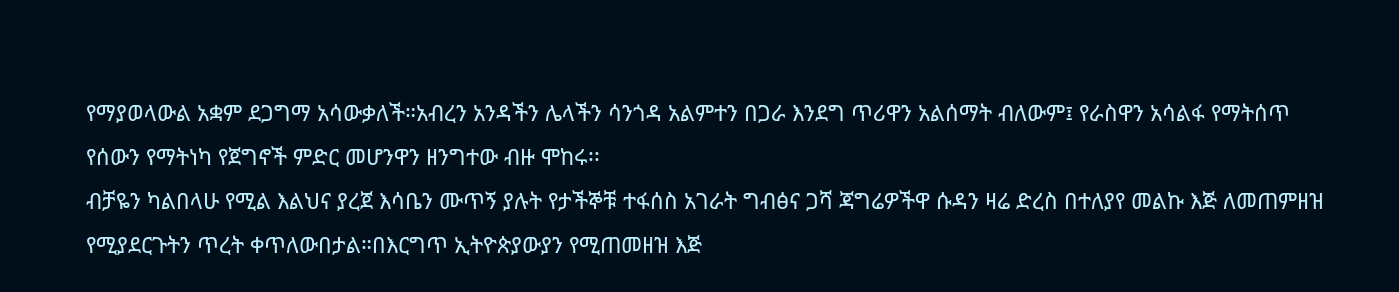የማያወላውል አቋም ደጋግማ አሳውቃለች።አብረን አንዳችን ሌላችን ሳንጎዳ አልምተን በጋራ እንደግ ጥሪዋን አልሰማት ብለውም፤ የራስዋን አሳልፋ የማትሰጥ የሰውን የማትነካ የጀግኖች ምድር መሆንዋን ዘንግተው ብዙ ሞከሩ፡፡
ብቻዬን ካልበላሁ የሚል እልህና ያረጀ እሳቤን ሙጥኝ ያሉት የታችኞቹ ተፋሰስ አገራት ግብፅና ጋሻ ጃግሬዎችዋ ሱዳን ዛሬ ድረስ በተለያየ መልኩ እጅ ለመጠምዘዝ የሚያደርጉትን ጥረት ቀጥለውበታል።በእርግጥ ኢትዮጵያውያን የሚጠመዘዝ እጅ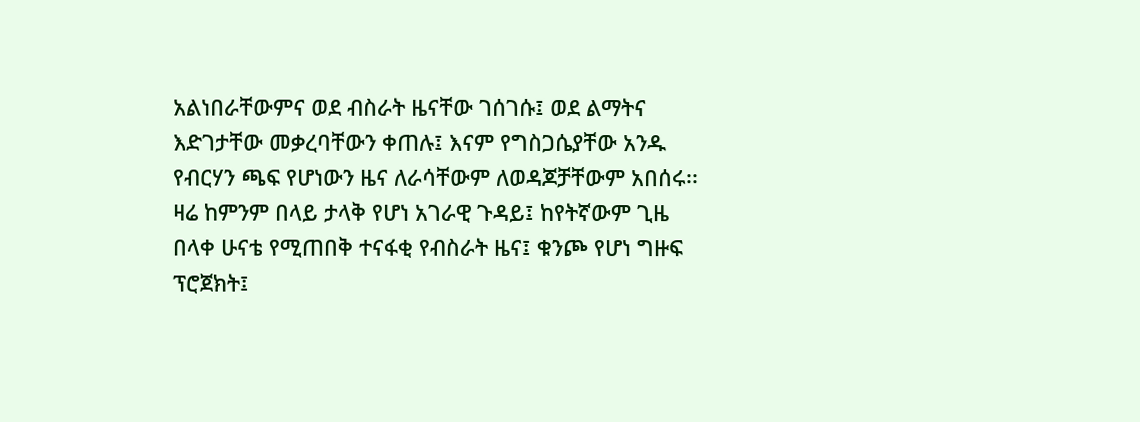አልነበራቸውምና ወደ ብስራት ዜናቸው ገሰገሱ፤ ወደ ልማትና እድገታቸው መቃረባቸውን ቀጠሉ፤ እናም የግስጋሴያቸው አንዱ የብርሃን ጫፍ የሆነውን ዜና ለራሳቸውም ለወዳጆቻቸውም አበሰሩ፡፡
ዛሬ ከምንም በላይ ታላቅ የሆነ አገራዊ ጉዳይ፤ ከየትኛውም ጊዜ በላቀ ሁናቴ የሚጠበቅ ተናፋቂ የብስራት ዜና፤ ቁንጮ የሆነ ግዙፍ ፕሮጀክት፤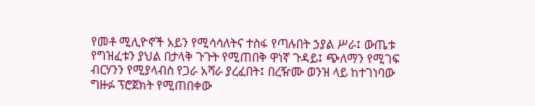የመቶ ሚሊዮኖች አይን የሚሳሳለትና ተስፋ የጣሉበት ኃያል ሥራ፤ ውጤቱ የግዝፈቱን ያህል በታላቅ ጉጉት የሚጠበቅ ዋነኛ ጉዳይ፤ ጭለማን የሚገፍ ብርሃንን የሚያላብስ የጋራ አሻራ ያረፈበት፤ በረዥሙ ወንዝ ላይ ከተገነባው ግዙፉ ፕሮጀክት የሚጠበቀው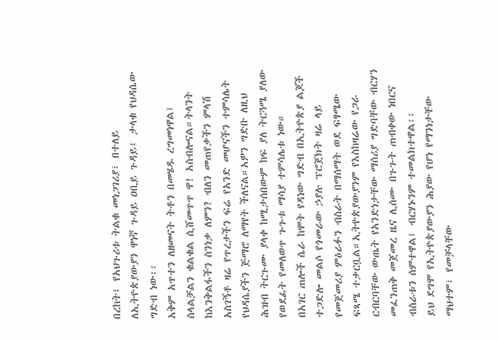በረከት፤ የአህጉሪቱ ትልቁ መነጋገሪያ፣ በተለይ ለኢትዮጵያውያን ዋነኛ ጉዳይ ዐቢይ ጉዳይ፤ ታላቁ የህዳሴው ግድብ ነው፡፡
አቅም አጥተን ለዘመናት ትቶን በመሄዱ ረግመነዋል፤ ስላልቻልን ቁልቁል ሲሸመጥጥ ዋ! አስብሎናል።ትላንት ከእንቅልፋችን ስንነቃ ለምን? ብለን መጠየቃችን ምላሽ አስገኝቶ ዛሬ የጥረታችን ፍሬ የአንድ መሆናችን ተምሳሌት የህዳሴያችን ጅማሮ ለማየት ችለናል።አዎን ግድቡ ለዚህ ሕዝብ ትርጉሙ ያላቀ ከሚታሰበውም ከፍ ያለ ትርጓሜ ያለው የወደፊት የመለወጥ ጉጉቱ ማሳያ ተምሳሌቱ ነው።
በአገር ጠሎች ሴራ ከሞት የዳነው ግድብ በኢትዮጵያ ልጆች ተጋድሎ መልሶ የጎመራው ኃያሉ ፕሮጀክት ዛሬ ላይ የመጀመሪያ ምዕራፉን ብስራት በማሰማት ወደ ፍፃሜው ፍጻሜ ተቃርቧል።ኢትዮጵያውያንም የእስከዛሬው የጋራ ርብርባቸው ውጤት የአንድነታቸው ማሰሪያ ግድባቸው ብርሃን መፈንጠቅ መጀመረ ዜና ሊሰሙ በጉጉት ጠብቀው ነበርና ብስራቱን ሰምተዋል፤ ብርሃኑንም ተመልክተዋል፡፡
ይህ ደግሞ የኢትዮጵያውያን ሕያው የሆነ የማንነታቸው ማህተም፣ የመቻላቸው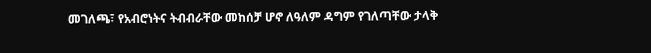መገለጫ፣ የአብሮነትና ትብብራቸው መከሰቻ ሆኖ ለዓለም ዳግም የገለጣቸው ታላቅ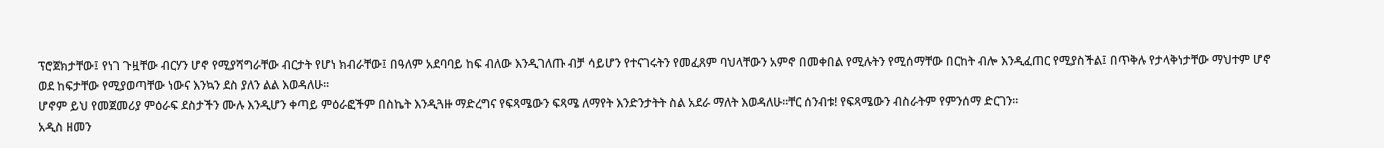ፕሮጀክታቸው፤ የነገ ጉዟቸው ብርሃን ሆኖ የሚያሻግራቸው ብርታት የሆነ ክብራቸው፤ በዓለም አደባባይ ከፍ ብለው እንዲገለጡ ብቻ ሳይሆን የተናገሩትን የመፈጸም ባህላቸውን አምኖ በመቀበል የሚሉትን የሚሰማቸው በርከት ብሎ እንዲፈጠር የሚያስችል፤ በጥቅሉ የታላቅነታቸው ማህተም ሆኖ ወደ ከፍታቸው የሚያወጣቸው ነውና እንኳን ደስ ያለን ልል እወዳለሁ፡፡
ሆኖም ይህ የመጀመሪያ ምዕራፍ ደስታችን ሙሉ እንዲሆን ቀጣይ ምዕራፎችም በስኬት እንዲጓዙ ማድረግና የፍጻሜውን ፍጻሜ ለማየት እንድንታትት ስል አደራ ማለት እወዳለሁ።ቸር ሰንብቱ! የፍጻሜውን ብስራትም የምንሰማ ድርገን፡፡
አዲስ ዘመን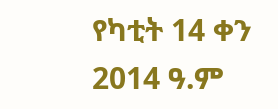የካቲት 14 ቀን 2014 ዓ.ም